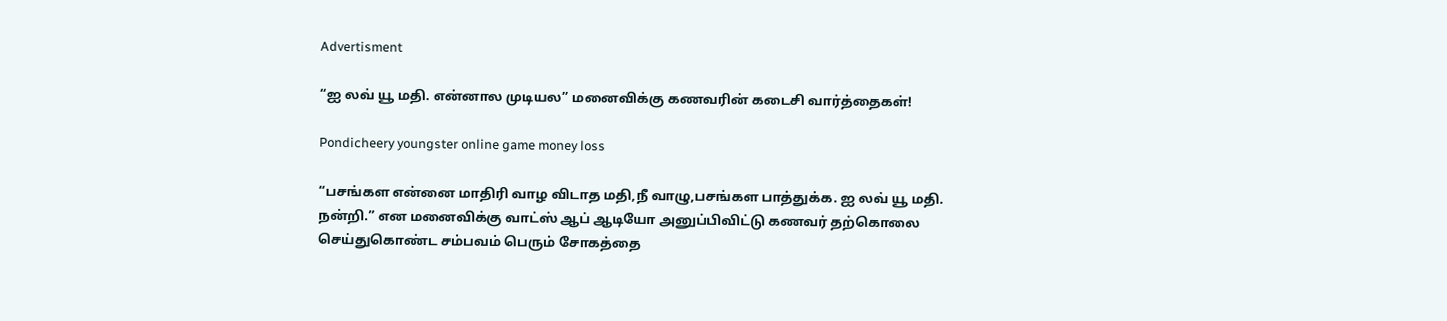Advertisment

“ஐ லவ் யூ மதி. என்னால முடியல” மனைவிக்கு கணவரின் கடைசி வார்த்தைகள்!

Pondicheery youngster online game money loss

“பசங்கள என்னை மாதிரி வாழ விடாத மதி,நீ வாழு,பசங்கள பாத்துக்க. ஐ லவ் யூ மதி. நன்றி.” என மனைவிக்கு வாட்ஸ் ஆப் ஆடியோ அனுப்பிவிட்டு கணவர் தற்கொலை செய்துகொண்ட சம்பவம் பெரும் சோகத்தை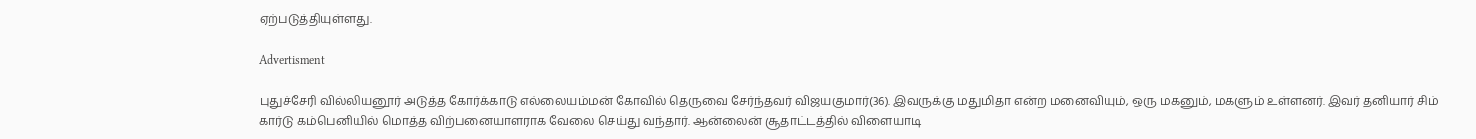ஏற்படுத்தியுள்ளது.

Advertisment

புதுச்சேரி வில்லியனூர் அடுத்த கோர்க்காடு எல்லையம்மன் கோவில் தெருவை சேர்ந்தவர் விஜயகுமார்(36). இவருக்கு மதுமிதா என்ற மனைவியும், ஒரு மகனும், மகளும் உள்ளனர். இவர் தனியார் சிம் கார்டு கம்பெனியில் மொத்த விற்பனையாளராக வேலை செய்து வந்தார். ஆன்லைன் சூதாட்டத்தில் விளையாடி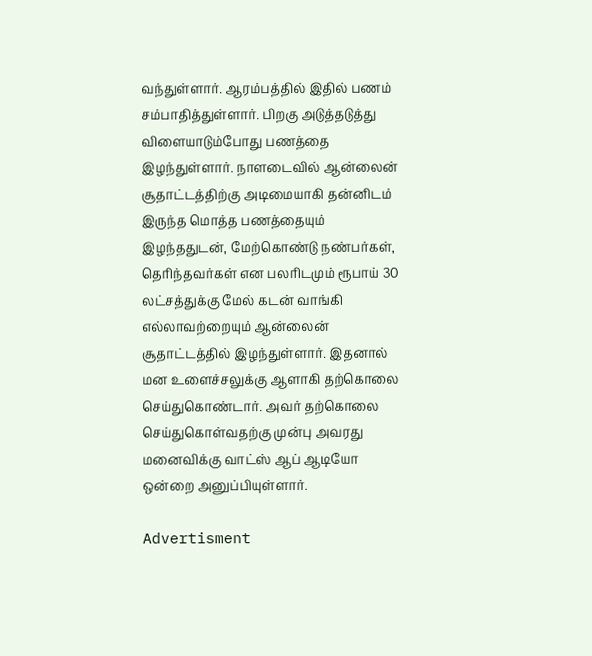வந்துள்ளார். ஆரம்பத்தில் இதில் பணம் சம்பாதித்துள்ளார். பிறகு அடுத்தடுத்து விளையாடும்போது பணத்தை இழந்துள்ளார். நாளடைவில் ஆன்லைன் சூதாட்டத்திற்கு அடிமையாகி தன்னிடம் இருந்த மொத்த பணத்தையும் இழந்ததுடன், மேற்கொண்டு நண்பர்கள், தெரிந்தவர்கள் என பலரிடமும் ரூபாய் 30 லட்சத்துக்கு மேல் கடன் வாங்கி எல்லாவற்றையும் ஆன்லைன் சூதாட்டத்தில் இழந்துள்ளார். இதனால் மன உளைச்சலுக்கு ஆளாகி தற்கொலை செய்துகொண்டார். அவர் தற்கொலை செய்துகொள்வதற்கு முன்பு அவரது மனைவிக்கு வாட்ஸ் ஆப் ஆடியோ ஒன்றை அனுப்பியுள்ளார்.

Advertisment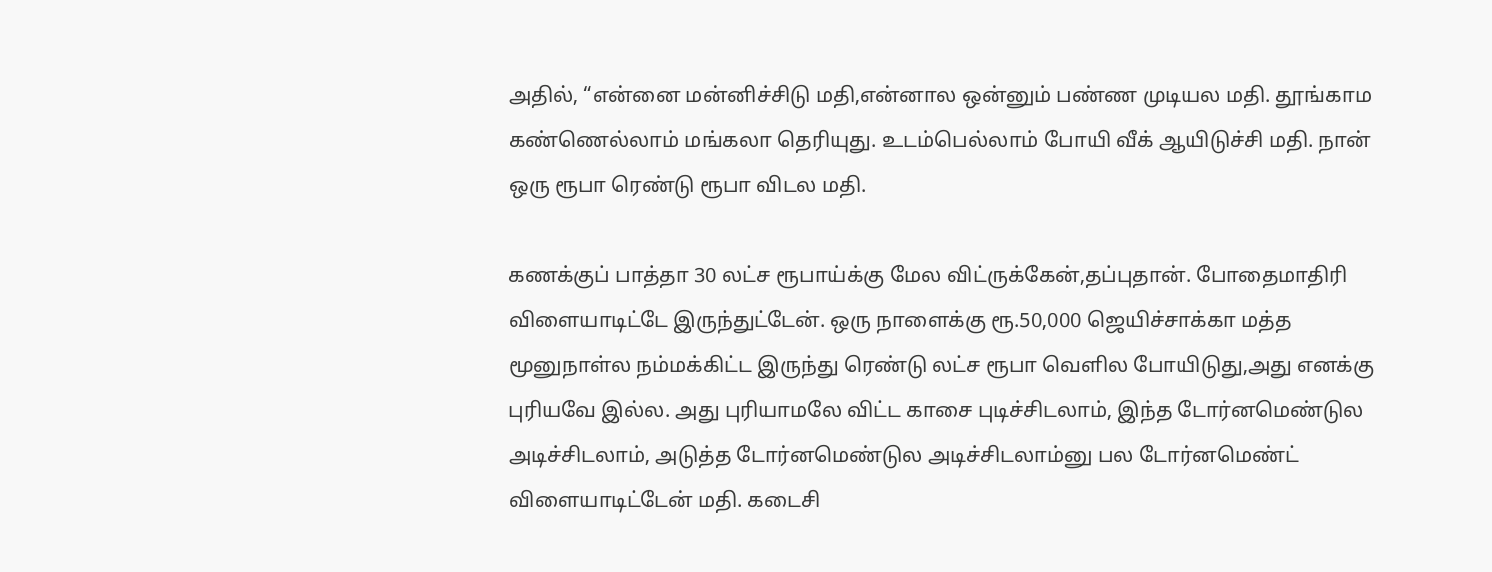அதில், “என்னை மன்னிச்சிடு மதி,என்னால ஒன்னும் பண்ண முடியல மதி. தூங்காம கண்ணெல்லாம் மங்கலா தெரியுது. உடம்பெல்லாம் போயி வீக் ஆயிடுச்சி மதி. நான் ஒரு ரூபா ரெண்டு ரூபா விடல மதி.

கணக்குப் பாத்தா 30 லட்ச ரூபாய்க்கு மேல விட்ருக்கேன்,தப்புதான். போதைமாதிரி விளையாடிட்டே இருந்துட்டேன். ஒரு நாளைக்கு ரூ.50,000 ஜெயிச்சாக்கா மத்த மூனுநாள்ல நம்மக்கிட்ட இருந்து ரெண்டு லட்ச ரூபா வெளில போயிடுது,அது எனக்கு புரியவே இல்ல. அது புரியாமலே விட்ட காசை புடிச்சிடலாம், இந்த டோர்னமெண்டுல அடிச்சிடலாம், அடுத்த டோர்னமெண்டுல அடிச்சிடலாம்னு பல டோர்னமெண்ட் விளையாடிட்டேன் மதி. கடைசி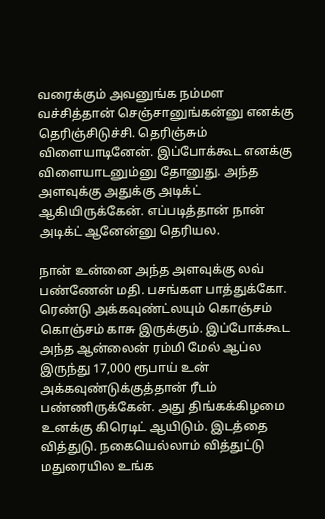வரைக்கும் அவனுங்க நம்மள வச்சித்தான் செஞ்சானுங்கன்னு எனக்கு தெரிஞ்சிடுச்சி. தெரிஞ்சும் விளையாடினேன். இப்போக்கூட எனக்கு விளையாடனும்னு தோனுது. அந்த அளவுக்கு அதுக்கு அடிக்ட் ஆகியிருக்கேன். எப்படித்தான் நான் அடிக்ட் ஆனேன்னு தெரியல.

நான் உன்னை அந்த அளவுக்கு லவ் பண்ணேன் மதி. பசங்கள பாத்துக்கோ. ரெண்டு அக்கவுண்ட்லயும் கொஞ்சம் கொஞ்சம் காசு இருக்கும். இப்போக்கூட அந்த ஆன்லைன் ரம்மி மேல் ஆப்ல இருந்து 17,000 ரூபாய் உன் அக்கவுண்டுக்குத்தான் ரீடம் பண்ணிருக்கேன். அது திங்கக்கிழமை உனக்கு கிரெடிட் ஆயிடும். இடத்தை வித்துடு. நகையெல்லாம் வித்துட்டு மதுரையில உங்க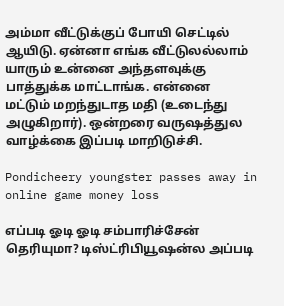அம்மா வீட்டுக்குப் போயி செட்டில் ஆயிடு. ஏன்னா எங்க வீட்டுலல்லாம் யாரும் உன்னை அந்தளவுக்கு பாத்துக்க மாட்டாங்க. என்னை மட்டும் மறந்துடாத மதி (உடைந்து அழுகிறார்). ஒன்றரை வருஷத்துல வாழ்க்கை இப்படி மாறிடுச்சி.

Pondicheery youngster passes away in online game money loss

எப்படி ஓடி ஓடி சம்பாரிச்சேன் தெரியுமா? டிஸ்ட்ரிபியூஷன்ல அப்படி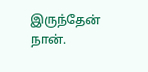இருந்தேன் நான்.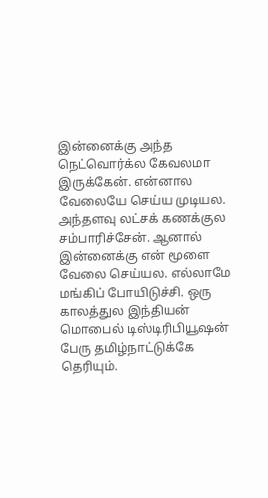இன்னைக்கு அந்த நெட்வொர்க்ல கேவலமா இருக்கேன். என்னால வேலையே செய்ய முடியல. அந்தளவு லட்சக் கணக்குல சம்பாரிச்சேன். ஆனால் இன்னைக்கு என் மூளை வேலை செய்யல. எல்லாமே மங்கிப் போயிடுச்சி. ஒரு காலத்துல இந்தியன் மொபைல் டிஸ்டிரிபியூஷன் பேரு தமிழ்நாட்டுக்கே தெரியும்.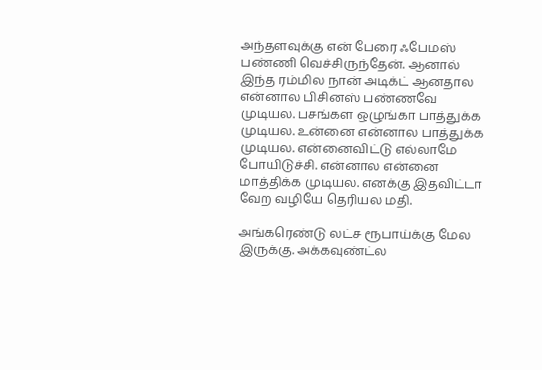அந்தளவுக்கு என் பேரை ஃபேமஸ் பண்ணி வெச்சிருந்தேன். ஆனால் இந்த ரம்மில நான் அடிக்ட் ஆனதால என்னால பிசினஸ் பண்ணவே முடியல. பசங்கள ஒழுங்கா பாத்துக்க முடியல. உன்னை என்னால பாத்துக்க முடியல. என்னைவிட்டு எல்லாமே போயிடுச்சி. என்னால என்னை மாத்திக்க முடியல. எனக்கு இதவிட்டா வேற வழியே தெரியல மதி.

அங்கரெண்டு லட்ச ரூபாய்க்கு மேல இருக்கு. அக்கவுண்ட்ல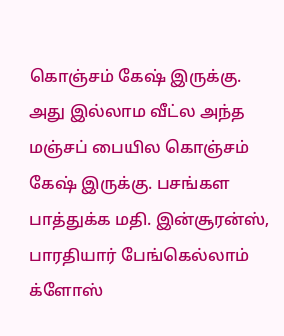கொஞ்சம் கேஷ் இருக்கு. அது இல்லாம வீட்ல அந்த மஞ்சப் பையில கொஞ்சம் கேஷ் இருக்கு. பசங்கள பாத்துக்க மதி. இன்சூரன்ஸ், பாரதியார் பேங்கெல்லாம் க்ளோஸ்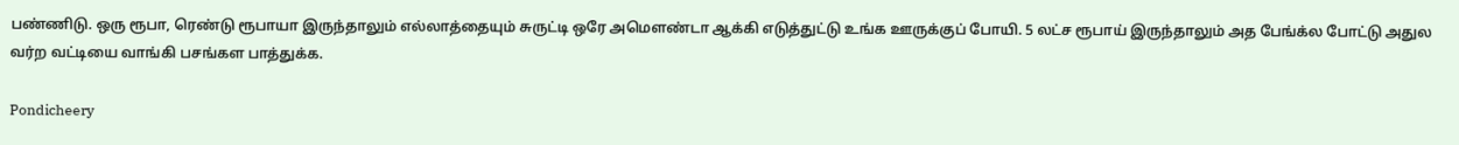பண்ணிடு. ஒரு ரூபா, ரெண்டு ரூபாயா இருந்தாலும் எல்லாத்தையும் சுருட்டி ஒரே அமௌண்டா ஆக்கி எடுத்துட்டு உங்க ஊருக்குப் போயி. 5 லட்ச ரூபாய் இருந்தாலும் அத பேங்க்ல போட்டு அதுல வர்ற வட்டியை வாங்கி பசங்கள பாத்துக்க.

Pondicheery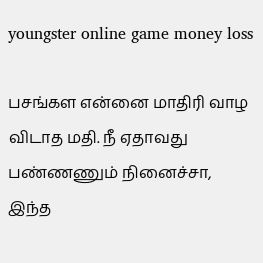youngster online game money loss

பசங்கள என்னை மாதிரி வாழ விடாத மதி. நீ ஏதாவது பண்ணணும் நினைச்சா, இந்த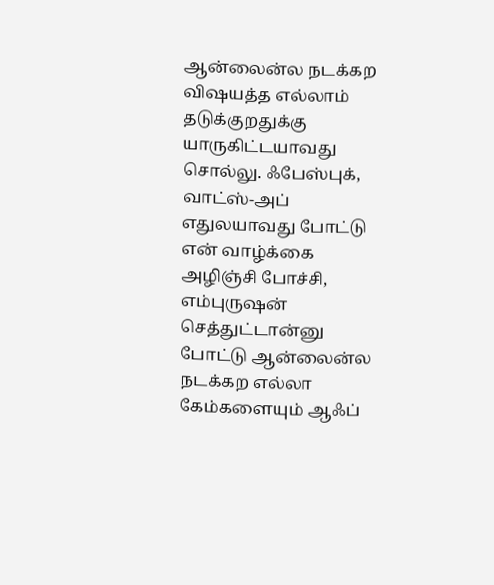ஆன்லைன்ல நடக்கற விஷயத்த எல்லாம் தடுக்குறதுக்கு யாருகிட்டயாவது சொல்லு. ஃபேஸ்புக், வாட்ஸ்-அப் எதுலயாவது போட்டு என் வாழ்க்கை அழிஞ்சி போச்சி, எம்புருஷன் செத்துட்டான்னு போட்டு ஆன்லைன்ல நடக்கற எல்லா கேம்களையும் ஆஃப்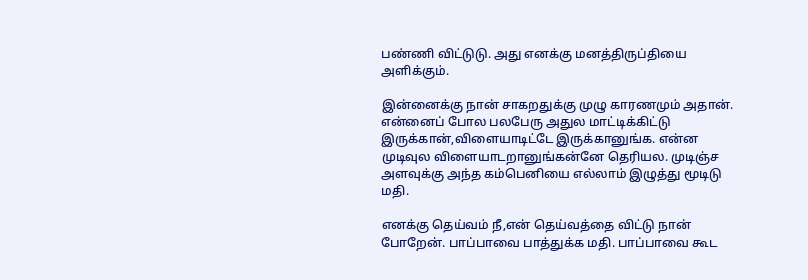பண்ணி விட்டுடு. அது எனக்கு மனத்திருப்தியை அளிக்கும்.

இன்னைக்கு நான் சாகறதுக்கு முழு காரணமும் அதான். என்னைப் போல பலபேரு அதுல மாட்டிக்கிட்டு இருக்கான்,விளையாடிட்டே இருக்கானுங்க. என்ன முடிவுல விளையாடறானுங்கன்னே தெரியல. முடிஞ்ச அளவுக்கு அந்த கம்பெனியை எல்லாம் இழுத்து மூடிடு மதி.

எனக்கு தெய்வம் நீ,என் தெய்வத்தை விட்டு நான் போறேன். பாப்பாவை பாத்துக்க மதி. பாப்பாவை கூட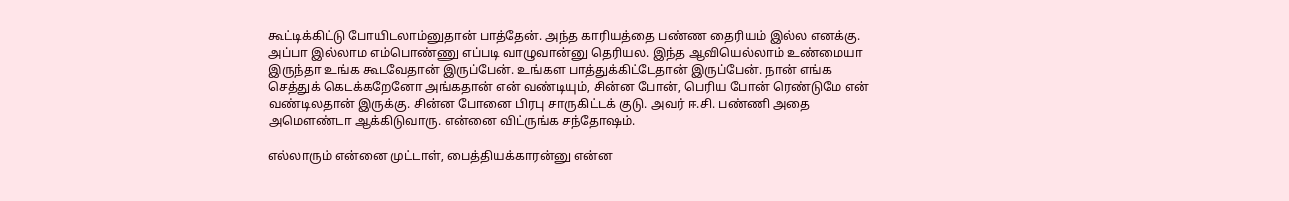கூட்டிக்கிட்டு போயிடலாம்னுதான் பாத்தேன். அந்த காரியத்தை பண்ண தைரியம் இல்ல எனக்கு. அப்பா இல்லாம எம்பொண்ணு எப்படி வாழுவான்னு தெரியல. இந்த ஆவியெல்லாம் உண்மையா இருந்தா உங்க கூடவேதான் இருப்பேன். உங்கள பாத்துக்கிட்டேதான் இருப்பேன். நான் எங்க செத்துக் கெடக்கறேனோ அங்கதான் என் வண்டியும், சின்ன போன், பெரிய போன் ரெண்டுமே என் வண்டிலதான் இருக்கு. சின்ன போனை பிரபு சாருகிட்டக் குடு. அவர் ஈ.சி. பண்ணி அதை அமௌண்டா ஆக்கிடுவாரு. என்னை விட்ருங்க சந்தோஷம்.

எல்லாரும் என்னை முட்டாள், பைத்தியக்காரன்னு என்ன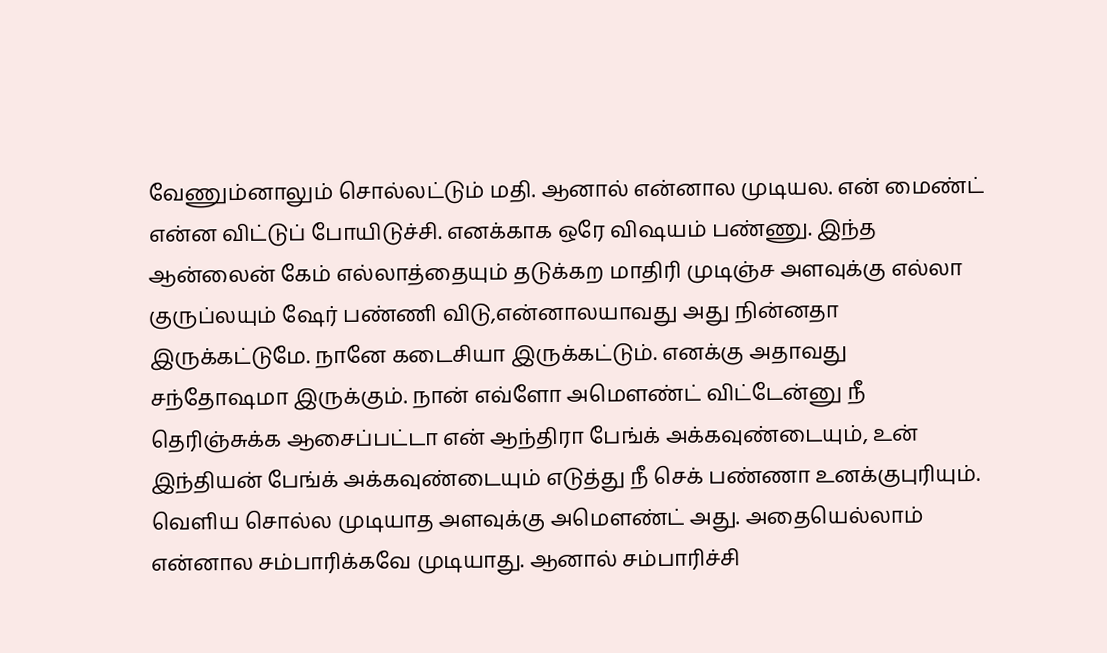வேணும்னாலும் சொல்லட்டும் மதி. ஆனால் என்னால முடியல. என் மைண்ட் என்ன விட்டுப் போயிடுச்சி. எனக்காக ஒரே விஷயம் பண்ணு. இந்த ஆன்லைன் கேம் எல்லாத்தையும் தடுக்கற மாதிரி முடிஞ்ச அளவுக்கு எல்லா குருப்லயும் ஷேர் பண்ணி விடு,என்னாலயாவது அது நின்னதா இருக்கட்டுமே. நானே கடைசியா இருக்கட்டும். எனக்கு அதாவது சந்தோஷமா இருக்கும். நான் எவ்ளோ அமௌண்ட் விட்டேன்னு நீ தெரிஞ்சுக்க ஆசைப்பட்டா என் ஆந்திரா பேங்க் அக்கவுண்டையும், உன் இந்தியன் பேங்க் அக்கவுண்டையும் எடுத்து நீ செக் பண்ணா உனக்குபுரியும். வெளிய சொல்ல முடியாத அளவுக்கு அமௌண்ட் அது. அதையெல்லாம் என்னால சம்பாரிக்கவே முடியாது. ஆனால் சம்பாரிச்சி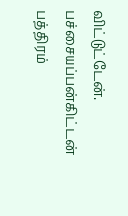விட்டுட்டேன். பச்சையப்பன்கிட்டன் பத்திரம்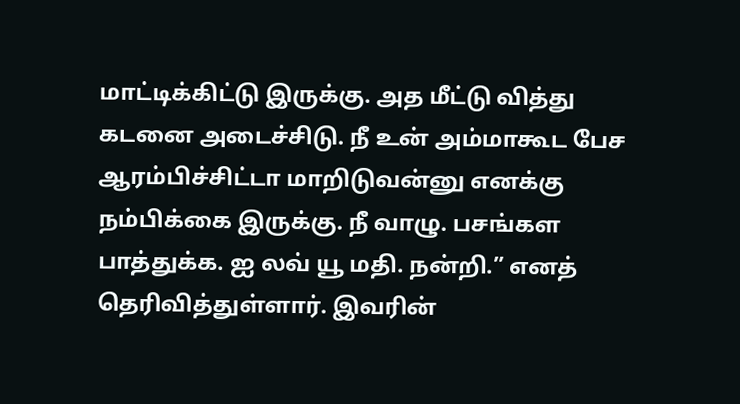மாட்டிக்கிட்டு இருக்கு. அத மீட்டு வித்து கடனை அடைச்சிடு. நீ உன் அம்மாகூட பேச ஆரம்பிச்சிட்டா மாறிடுவன்னு எனக்கு நம்பிக்கை இருக்கு. நீ வாழு. பசங்கள பாத்துக்க. ஐ லவ் யூ மதி. நன்றி.” எனத் தெரிவித்துள்ளார். இவரின்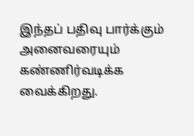இந்தப் பதிவு பார்க்கும் அனைவரையும் கண்ணிர்வடிக்க வைக்கிறது.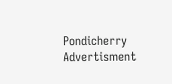Pondicherry
Advertisment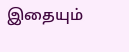இதையும்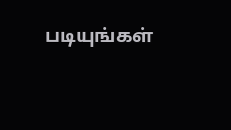படியுங்கள்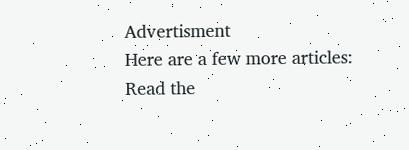Advertisment
Here are a few more articles:
Read the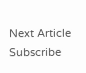Next Article
Subscribe